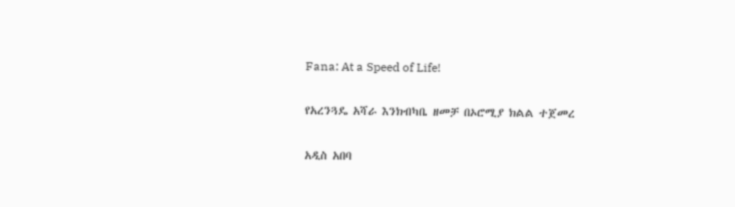Fana: At a Speed of Life!

የአረንጓዴ አሻራ እንክብካቤ ዘመቻ በኦሮሚያ ክልል ተጀመረ

አዲስ አበባ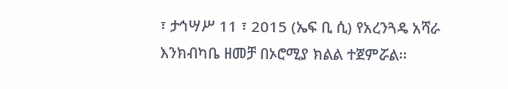፣ ታኅሣሥ 11 ፣ 2015 (ኤፍ ቢ ሲ) የአረንጓዴ አሻራ እንክብካቤ ዘመቻ በኦሮሚያ ክልል ተጀምሯል፡፡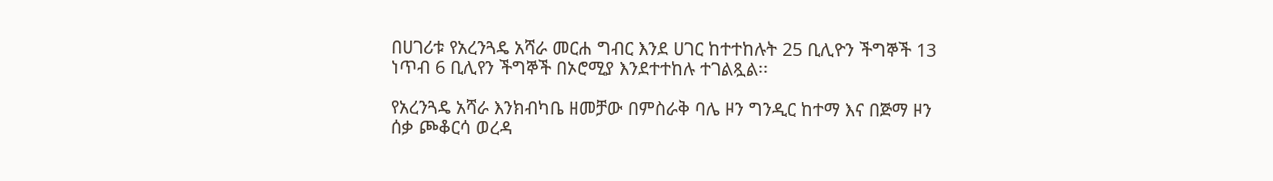በሀገሪቱ የአረንጓዴ አሻራ መርሐ ግብር እንደ ሀገር ከተተከሉት 25 ቢሊዮን ችግኞች 13 ነጥብ 6 ቢሊየን ችግኞች በኦሮሚያ እንደተተከሉ ተገልጿል፡፡

የአረንጓዴ አሻራ እንክብካቤ ዘመቻው በምስራቅ ባሌ ዞን ግንዲር ከተማ እና በጅማ ዞን ሰቃ ጮቆርሳ ወረዳ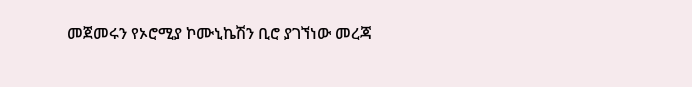መጀመሩን የኦሮሚያ ኮሙኒኬሽን ቢሮ ያገኘነው መረጃ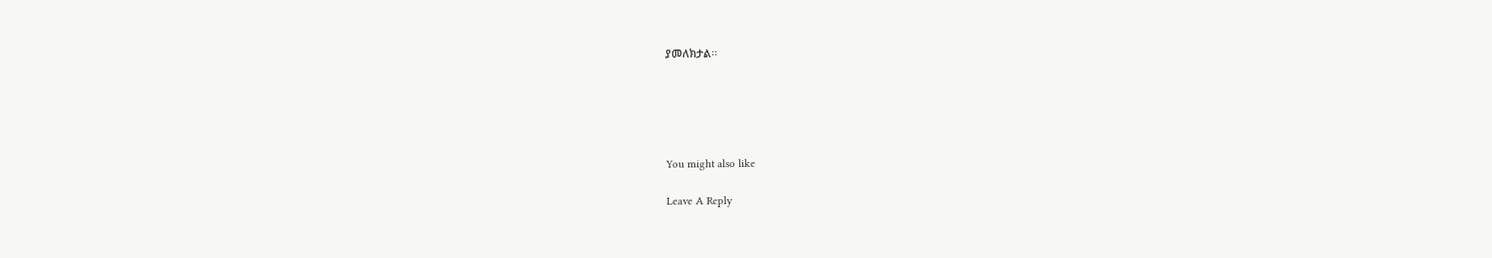ያመለክታል፡፡





You might also like

Leave A Reply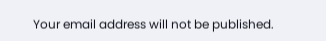Your email address will not be published.